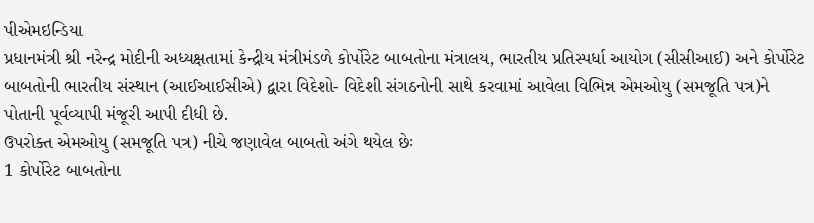પીએમઇન્ડિયા
પ્રધાનમંત્રી શ્રી નરેન્દ્ર મોદીની અધ્યક્ષતામાં કેન્દ્રીય મંત્રીમંડળે કોર્પોરેટ બાબતોના મંત્રાલય, ભારતીય પ્રતિસ્પર્ધા આયોગ (સીસીઆઈ) અને કોર્પોરેટ બાબતોની ભારતીય સંસ્થાન (આઈઆઈસીએ) દ્વારા વિદેશો- વિદેશી સંગઠનોની સાથે કરવામાં આવેલા વિભિન્ન એમઓયુ (સમજૂતિ પત્ર)ને પોતાની પૂર્વવ્યાપી મંજૂરી આપી દીધી છે.
ઉપરોક્ત એમઓયુ (સમજૂતિ પત્ર) નીચે જણાવેલ બાબતો અંગે થયેલ છેઃ
1 કોર્પોરેટ બાબતોના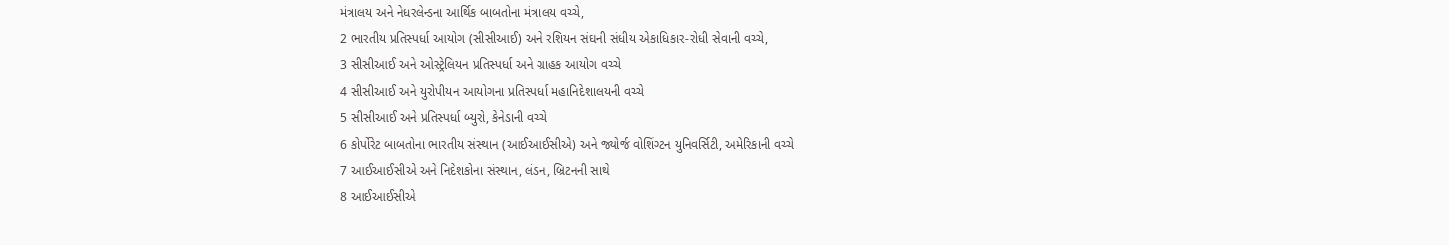મંત્રાલય અને નેધરલેન્ડના આર્થિક બાબતોના મંત્રાલય વચ્ચે,
2 ભારતીય પ્રતિસ્પર્ધા આયોગ (સીસીઆઈ) અને રશિયન સંઘની સંધીય એકાધિકાર-રોધી સેવાની વચ્ચે,
3 સીસીઆઈ અને ઓસ્ટ્રેલિયન પ્રતિસ્પર્ધા અને ગ્રાહક આયોગ વચ્ચે
4 સીસીઆઈ અને યુરોપીયન આયોગના પ્રતિસ્પર્ધા મહાનિદેશાલયની વચ્ચે
5 સીસીઆઈ અને પ્રતિસ્પર્ધા બ્યુરો, કેનેડાની વચ્ચે
6 કોર્પોરેટ બાબતોના ભારતીય સંસ્થાન (આઈઆઈસીએ) અને જ્યોર્જ વોશિંગ્ટન યુનિવર્સિટી, અમેરિકાની વચ્ચે
7 આઈઆઈસીએ અને નિદેશકોના સંસ્થાન, લંડન, બ્રિટનની સાથે
8 આઈઆઈસીએ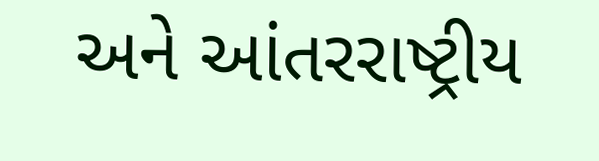અને આંતરરાષ્ટ્રીય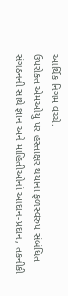આર્થિક નિગમ વચ્ચે.
ઉપરોક્ત એમઓયુ પર હસ્તાક્ષર થયાના ફળસ્વરુપ સંબંધિત સંગઠનની સાથે જ્ઞાન અને માહિતીઓનાં આદાન-પ્રદાન, તકનીકી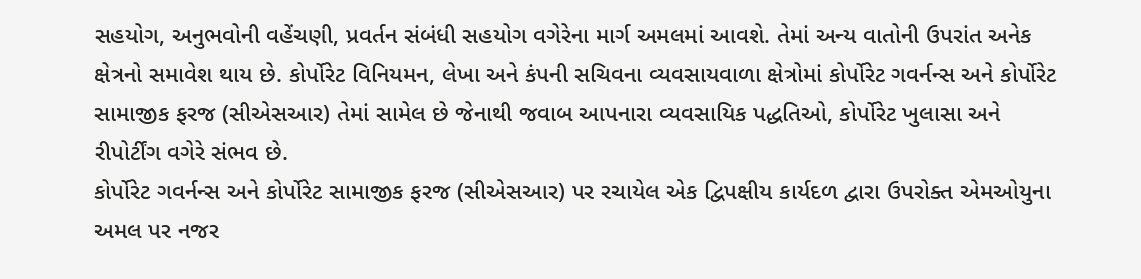સહયોગ, અનુભવોની વહેંચણી, પ્રવર્તન સંબંધી સહયોગ વગેરેના માર્ગ અમલમાં આવશે. તેમાં અન્ય વાતોની ઉપરાંત અનેક ક્ષેત્રનો સમાવેશ થાય છે. કોર્પોરેટ વિનિયમન, લેખા અને કંપની સચિવના વ્યવસાયવાળા ક્ષેત્રોમાં કોર્પોરેટ ગવર્નન્સ અને કોર્પોરેટ સામાજીક ફરજ (સીએસઆર) તેમાં સામેલ છે જેનાથી જવાબ આપનારા વ્યવસાયિક પદ્ધતિઓ, કોર્પોરેટ ખુલાસા અને રીપોર્ટીંગ વગેરે સંભવ છે.
કોર્પોરેટ ગવર્નન્સ અને કોર્પોરેટ સામાજીક ફરજ (સીએસઆર) પર રચાયેલ એક દ્વિપક્ષીય કાર્યદળ દ્વારા ઉપરોક્ત એમઓયુના અમલ પર નજર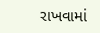રાખવામાં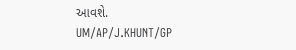આવશે.
UM/AP/J.KHUNT/GP